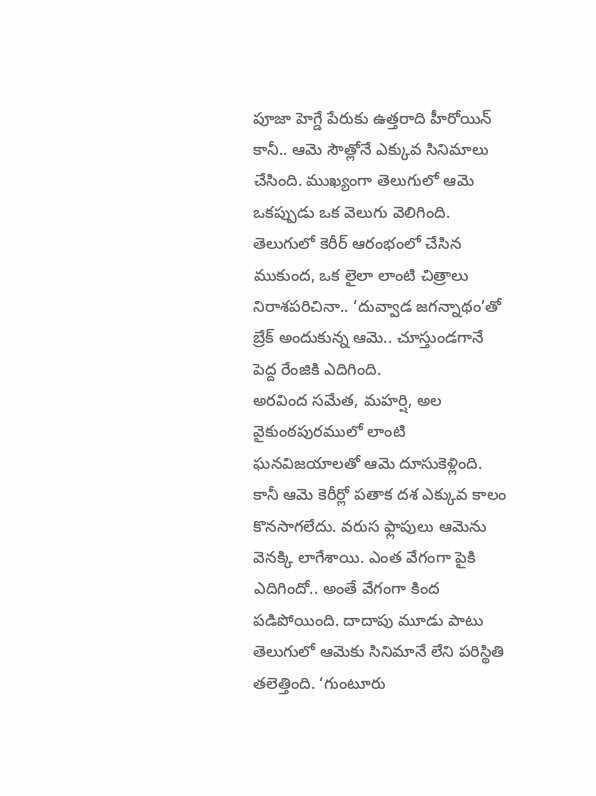పూజా హెగ్డే పేరుకు ఉత్తరాది హీరోయిన్ కానీ.. ఆమె సౌత్లోనే ఎక్కువ సినిమాలు చేసింది. ముఖ్యంగా తెలుగులో ఆమె ఒకప్పుడు ఒక వెలుగు వెలిగింది. తెలుగులో కెరీర్ ఆరంభంలో చేసిన ముకుంద, ఒక లైలా లాంటి చిత్రాలు నిరాశపరిచినా.. ‘దువ్వాడ జగన్నాథం’తో బ్రేక్ అందుకున్న ఆమె.. చూస్తుండగానే పెద్ద రేంజికి ఎదిగింది.
అరవింద సమేత, మహర్షి, అల వైకుంఠపురములో లాంటి ఘనవిజయాలతో ఆమె దూసుకెళ్లింది. కానీ ఆమె కెరీర్లో పతాక దశ ఎక్కువ కాలం కొనసాగలేదు. వరుస ఫ్లాపులు ఆమెను వెనక్కి లాగేశాయి. ఎంత వేగంగా పైకి ఎదిగిందో.. అంతే వేగంగా కింద పడిపోయింది. దాదాపు మూడు పాటు తెలుగులో ఆమెకు సినిమానే లేని పరిస్థితి తలెత్తింది. ‘గుంటూరు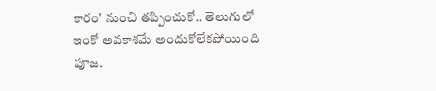కారం’ నుంచి తప్పించుకో.. తెలుగులో ఇంకో అవకాశమే అందుకోలేకపోయింది పూజ.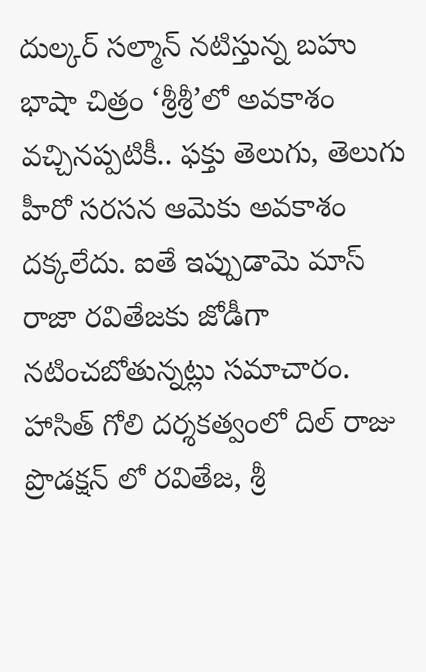దుల్కర్ సల్మాన్ నటిస్తున్న బహు భాషా చిత్రం ‘శ్రీశ్రీ’లో అవకాశం వచ్చినప్పటికీ.. ఫక్తు తెలుగు, తెలుగు హీరో సరసన ఆమెకు అవకాశం దక్కలేదు. ఐతే ఇప్పుడామె మాస్ రాజా రవితేజకు జోడీగా నటించబోతున్నట్లు సమాచారం. హాసిత్ గోలి దర్శకత్వంలో దిల్ రాజు ప్రొడక్షన్ లో రవితేజ, శ్రీ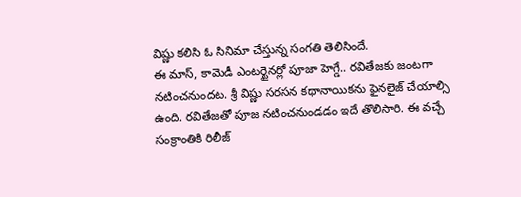విష్ణు కలిసి ఓ సినిమా చేస్తున్న సంగతి తెలిసిందే.
ఈ మాస్, కామెడీ ఎంటర్టైనర్లో పూజా హెగ్డే.. రవితేజకు జంటగా నటించనుందట. శ్రీ విష్ణు సరసన కథానాయికను ఫైనలైజ్ చేయాల్సి ఉంది. రవితేజతో పూజ నటించనుండడం ఇదే తొలిసారి. ఈ వచ్చే సంక్రాంతికి రిలీజ్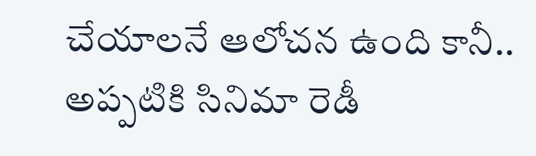చేయాలనే ఆలోచన ఉంది కానీ.. అప్పటికి సినిమా రెడీ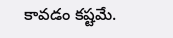కావడం కష్టమే.